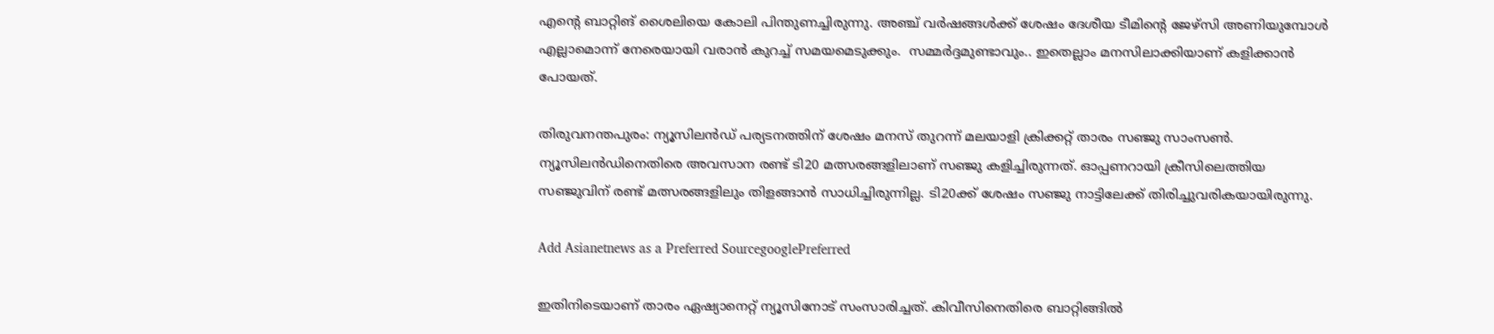എന്റെ ബാറ്റിങ് ശൈലിയെ കോലി പിന്തുണച്ചിരുന്നു. അഞ്ച് വര്‍ഷങ്ങള്‍ക്ക് ശേഷം ദേശീയ ടീമിന്റെ ജേഴ്‌സി അണിയുമ്പോള്‍ എല്ലാമൊന്ന് നേരെയായി വരാന്‍ കുറച്ച് സമയമെടുക്കും.  സമ്മര്‍ദ്ദമുണ്ടാവും.. ഇതെല്ലാം മനസിലാക്കിയാണ് കളിക്കാന്‍ പോയത്.

തിരുവനന്തപുരം: ന്യൂസിലന്‍ഡ് പര്യടനത്തിന് ശേഷം മനസ് തുറന്ന് മലയാളി ക്രിക്കറ്റ് താരം സഞ്ജു സാംസണ്‍. ന്യൂസിലന്‍ഡിനെതിരെ അവസാന രണ്ട് ടി20 മത്സരങ്ങളിലാണ് സഞ്ജു കളിച്ചിരുന്നത്. ഓപ്പണറായി ക്രീസിലെത്തിയ സഞ്ജുവിന് രണ്ട് മത്സരങ്ങളിലും തിളങ്ങാന്‍ സാധിച്ചിരുന്നില്ല. ടി20ക്ക് ശേഷം സഞ്ജു നാട്ടിലേക്ക് തിരിച്ചുവരികയായിരുന്നു.

Add Asianetnews as a Preferred SourcegooglePreferred

ഇതിനിടെയാണ് താരം ഏഷ്യാനെറ്റ് ന്യൂസിനോട് സംസാരിച്ചത്. കിവീസിനെതിരെ ബാറ്റിങ്ങില്‍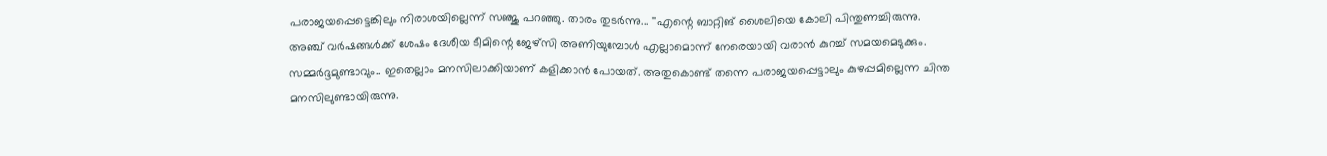പരാജയപ്പെട്ടെങ്കിലും നിരാശയില്ലെന്ന് സഞ്ജു പറഞ്ഞു. താരം തുടര്‍ന്നു... ''എന്റെ ബാറ്റിങ് ശൈലിയെ കോലി പിന്തുണച്ചിരുന്നു. അഞ്ച് വര്‍ഷങ്ങള്‍ക്ക് ശേഷം ദേശീയ ടീമിന്റെ ജേഴ്‌സി അണിയുമ്പോള്‍ എല്ലാമൊന്ന് നേരെയായി വരാന്‍ കുറച്ച് സമയമെടുക്കും. സമ്മര്‍ദ്ദമുണ്ടാവും.. ഇതെല്ലാം മനസിലാക്കിയാണ് കളിക്കാന്‍ പോയത്. അതുകൊണ്ട് തന്നെ പരാജയപ്പെട്ടാലും കുഴപ്പമില്ലെന്ന ചിന്ത മനസിലുണ്ടായിരുന്നു.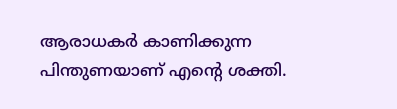ആരാധകര്‍ കാണിക്കുന്ന പിന്തുണയാണ് എന്റെ ശക്തി.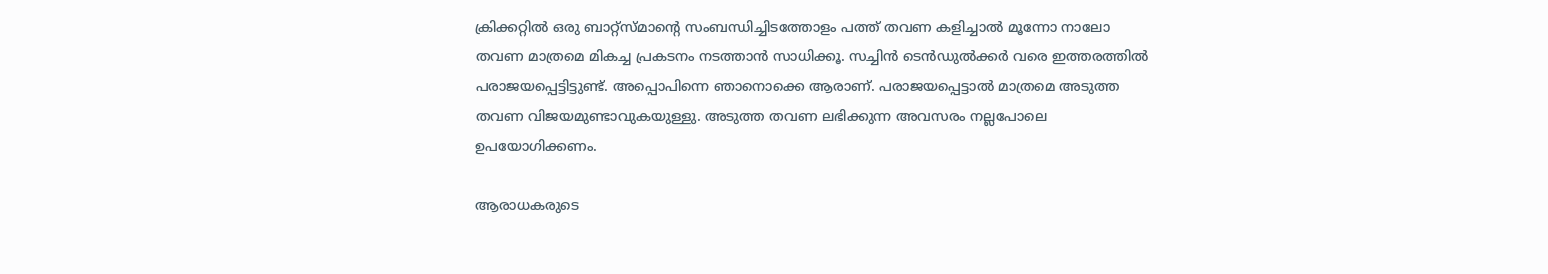ക്രിക്കറ്റില്‍ ഒരു ബാറ്റ്‌സ്മാന്റെ സംബന്ധിച്ചിടത്തോളം പത്ത് തവണ കളിച്ചാല്‍ മൂന്നോ നാലോ തവണ മാത്രമെ മികച്ച പ്രകടനം നടത്താന്‍ സാധിക്കൂ. സച്ചിന്‍ ടെന്‍ഡുല്‍ക്കര്‍ വരെ ഇത്തരത്തില്‍ പരാജയപ്പെട്ടിട്ടുണ്ട്. അപ്പൊപിന്നെ ഞാനൊക്കെ ആരാണ്. പരാജയപ്പെട്ടാല്‍ മാത്രമെ അടുത്ത തവണ വിജയമുണ്ടാവുകയുള്ളു. അടുത്ത തവണ ലഭിക്കുന്ന അവസരം നല്ലപോലെ ഉപയോഗിക്കണം.

ആരാധകരുടെ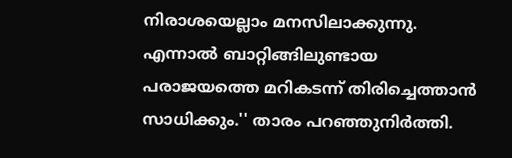നിരാശയെല്ലാം മനസിലാക്കുന്നു. എന്നാല്‍ ബാറ്റിങ്ങിലുണ്ടായ പരാജയത്തെ മറികടന്ന് തിരിച്ചെത്താന്‍ സാധിക്കും.'' താരം പറഞ്ഞുനിര്‍ത്തി.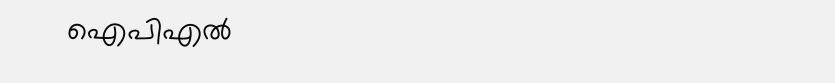ഐപിഎല്‍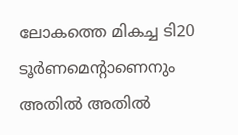ലോകത്തെ മികച്ച ടി20 ടൂര്‍ണമെന്റാണെനും അതില്‍ അതില്‍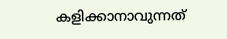കളിക്കാനാവുന്നത്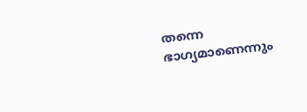തന്നെ ഭാഗ്യമാണെന്നും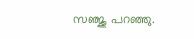സഞ്ജു പറഞ്ഞു.